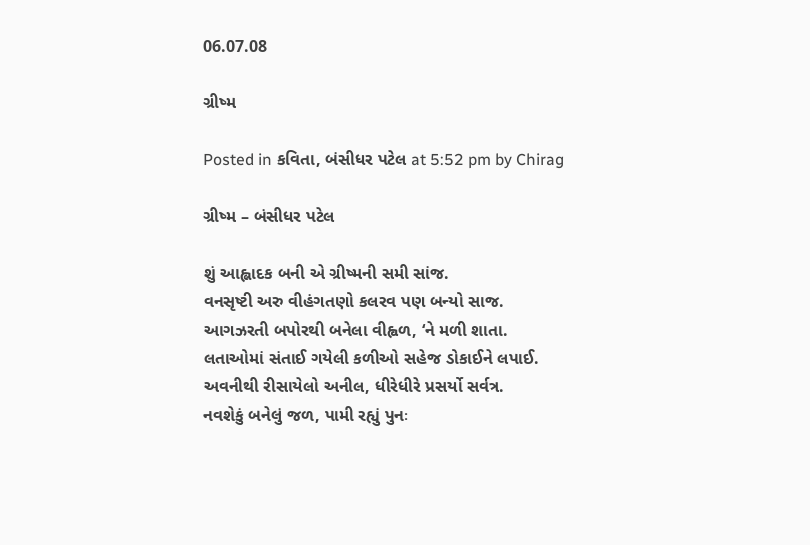06.07.08

ગ્રીષ્મ

Posted in કવિતા, બંસીધર પટેલ at 5:52 pm by Chirag

ગ્રીષ્મ – બંસીધર પટેલ

શું આહ્લાદક બની એ ગ્રીષ્મની સમી સાંજ.
વનસૃષ્ટી અરુ વીહંગતણો કલરવ પણ બન્યો સાજ.
આગઝરતી બપોરથી બનેલા વીહ્વળ, ‘ને મળી શાતા.
લતાઓમાં સંતાઈ ગયેલી કળીઓ સહેજ ડોકાઈને લપાઈ.
અવનીથી રીસાયેલો અનીલ, ધીરેધીરે પ્રસર્યો સર્વત્ર.
નવશેકું બનેલું જળ, પામી રહ્યું પુનઃ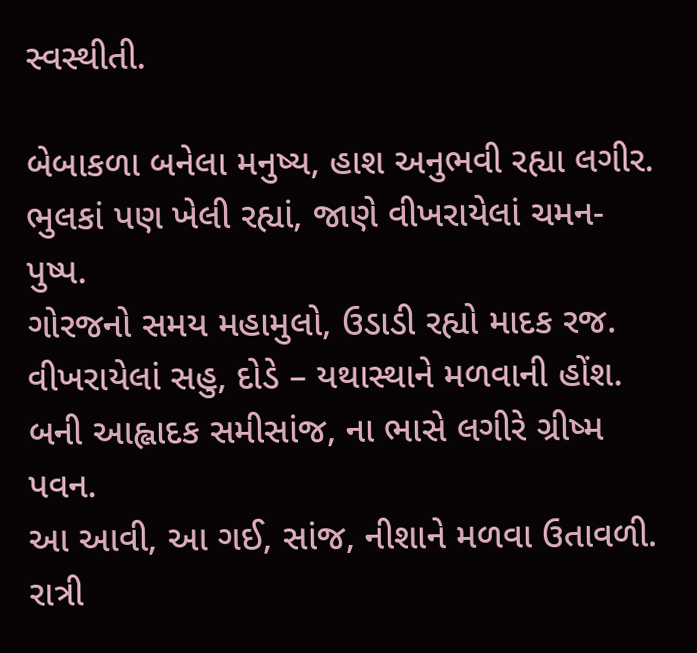સ્વસ્થીતી.

બેબાકળા બનેલા મનુષ્ય, હાશ અનુભવી રહ્યા લગીર.
ભુલકાં પણ ખેલી રહ્યાં, જાણે વીખરાયેલાં ચમન-પુષ્પ.
ગોરજનો સમય મહામુલો, ઉડાડી રહ્યો માદક રજ.
વીખરાયેલાં સહુ, દોડે – યથાસ્થાને મળવાની હોંશ.
બની આહ્લાદક સમીસાંજ, ના ભાસે લગીરે ગ્રીષ્મ પવન.
આ આવી, આ ગઈ, સાંજ, નીશાને મળવા ઉતાવળી.
રાત્રી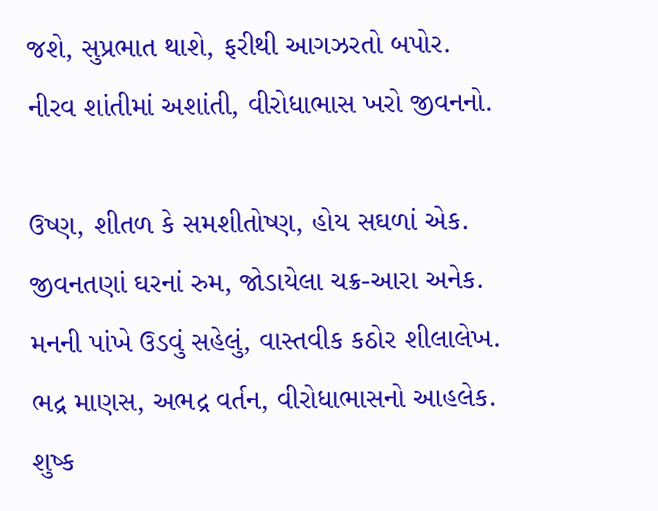જશે, સુપ્રભાત થાશે, ફરીથી આગઝરતો બપોર.
નીરવ શાંતીમાં અશાંતી, વીરોધાભાસ ખરો જીવનનો.

ઉષ્ણ, શીતળ કે સમશીતોષ્ણ, હોય સઘળાં એક.
જીવનતણાં ઘરનાં રુમ, જોડાયેલા ચક્ર-આરા અનેક.
મનની પાંખે ઉડવું સહેલું, વાસ્તવીક કઠોર શીલાલેખ.
ભદ્ર માણસ, અભદ્ર વર્તન, વીરોધાભાસનો આહલેક.
શુષ્ક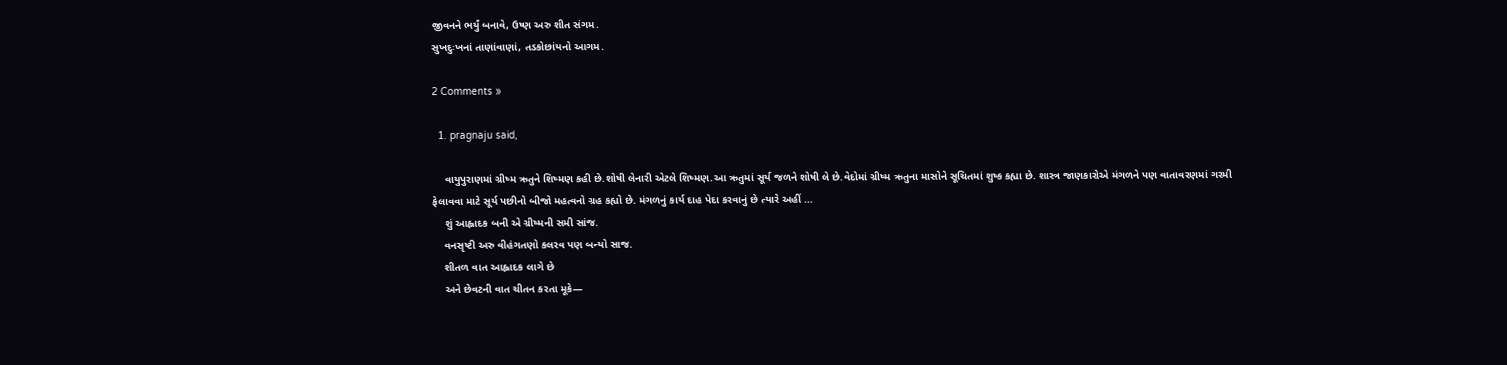જીવનને ભર્યું બનાવે, ઉષ્ણ અરુ શીત સંગમ.
સુખદુઃખનાં તાણાંવાણાં, તડકોછાંયનો આગમ.

2 Comments »

  1. pragnaju said,

    વાયુપુરાણમાં ગ્રીષ્મ ઋતુને શિષ્મણ કહી છે.શોષી લેનારી એટલે શિષ્મણ.આ ઋતુમાં સૂર્ય જળને શોષી લે છે.વેદોમાં ગ્રીષ્મ ઋતુના માસોને સૂચિતમાં શુષ્ક કહ્યા છે. શાસ્ત્ર જાણકારોએ મંગળને પણ વાતાવરણમાં ગરમી ફેલાવવા માટે સૂર્ય પછીનો બીજો મહત્વનો ગ્રહ કહ્યો છે. મંગળનું કાર્ય દાહ પેદા કરવાનું છે ત્યારે અહીં …
    શું આહ્લાદક બની એ ગ્રીષ્મની સમી સાંજ.
    વનસૃષ્ટી અરુ વીહંગતણો કલરવ પણ બન્યો સાજ.
    શીતળ વાત આહ્લાદક લાગે છે
    અને છેવટની વાત ચીતન કરતા મૂકે—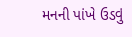મનની પાંખે ઉડવું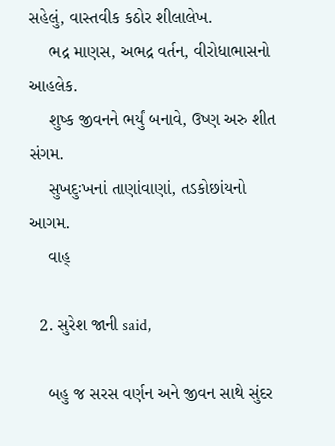સહેલું, વાસ્તવીક કઠોર શીલાલેખ.
    ભદ્ર માણસ, અભદ્ર વર્તન, વીરોધાભાસનો આહલેક.
    શુષ્ક જીવનને ભર્યું બનાવે, ઉષ્ણ અરુ શીત સંગમ.
    સુખદુઃખનાં તાણાંવાણાં, તડકોછાંયનો આગમ.
    વાહ્

  2. સુરેશ જાની said,

    બહુ જ સરસ વર્ણન અને જીવન સાથે સુંદર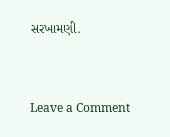સરખામણી.


Leave a Comment